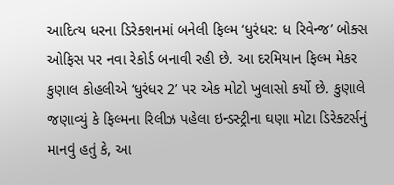આદિત્ય ધરના ડિરેક્શનમાં બનેલી ફિલ્મ ‘ધુરંધર: ધ રિવેન્જ’ બોક્સ ઓફિસ પર નવા રેકોર્ડ બનાવી રહી છે. આ દરમિયાન ફિલ્મ મેકર કુણાલ કોહલીએ ‘ધુરંધર 2’ પર એક મોટો ખુલાસો કર્યો છે. કુણાલે જણાવ્યું કે ફિલ્મના રિલીઝ પહેલા ઇન્ડસ્ટ્રીના ઘણા મોટા ડિરેક્ટર્સનું માનવું હતું કે, આ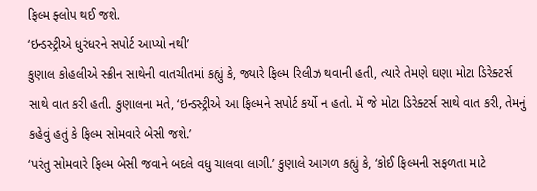ફિલ્મ ફ્લોપ થઈ જશે.
‘ઇન્ડસ્ટ્રીએ ધુરંધરને સપોર્ટ આપ્યો નથી’
કુણાલ કોહલીએ સ્ક્રીન સાથેની વાતચીતમાં કહ્યું કે, જ્યારે ફિલ્મ રિલીઝ થવાની હતી, ત્યારે તેમણે ઘણા મોટા ડિરેક્ટર્સ સાથે વાત કરી હતી. કુણાલના મતે, ‘ઇન્ડસ્ટ્રીએ આ ફિલ્મને સપોર્ટ કર્યો ન હતો. મેં જે મોટા ડિરેક્ટર્સ સાથે વાત કરી, તેમનું કહેવું હતું કે ફિલ્મ સોમવારે બેસી જશે.’
‘પરંતુ સોમવારે ફિલ્મ બેસી જવાને બદલે વધુ ચાલવા લાગી.’ કુણાલે આગળ કહ્યું કે, ‘કોઈ ફિલ્મની સફળતા માટે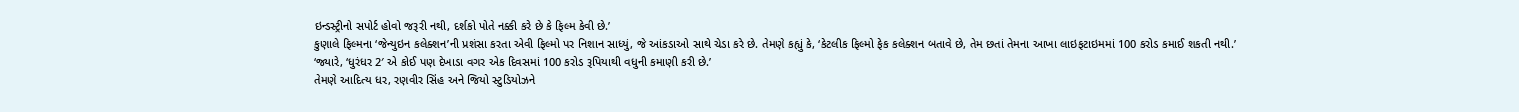ઇન્ડસ્ટ્રીનો સપોર્ટ હોવો જરૂરી નથી, દર્શકો પોતે નક્કી કરે છે કે ફિલ્મ કેવી છે.’
કુણાલે ફિલ્મના ‘જેન્યુઇન કલેક્શન’ની પ્રશંસા કરતા એવી ફિલ્મો પર નિશાન સાધ્યું, જે આંકડાઓ સાથે ચેડા કરે છે. તેમણે કહ્યું કે, ‘કેટલીક ફિલ્મો ફેક કલેક્શન બતાવે છે, તેમ છતાં તેમના આખા લાઇફટાઇમમાં 100 કરોડ કમાઈ શકતી નથી.’
‘જ્યારે, ‘ધુરંધર 2′ એ કોઈ પણ દેખાડા વગર એક દિવસમાં 100 કરોડ રૂપિયાથી વધુની કમાણી કરી છે.’
તેમણે આદિત્ય ધર, રણવીર સિંહ અને જિયો સ્ટુડિયોઝને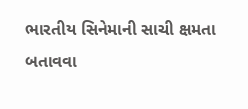ભારતીય સિનેમાની સાચી ક્ષમતા બતાવવા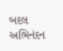બદલ અભિનંદન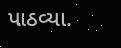પાઠવ્યા.